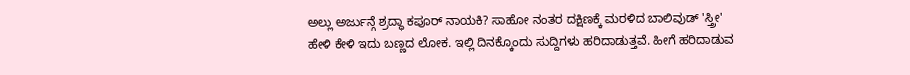ಅಲ್ಲು ಅರ್ಜುನ್ಗೆ ಶ್ರದ್ಧಾ ಕಪೂರ್ ನಾಯಕಿ? ಸಾಹೋ ನಂತರ ದಕ್ಷಿಣಕ್ಕೆ ಮರಳಿದ ಬಾಲಿವುಡ್ 'ಸ್ತ್ರೀ'
ಹೇಳಿ ಕೇಳಿ ಇದು ಬಣ್ಣದ ಲೋಕ. ಇಲ್ಲಿ ದಿನಕ್ಕೊಂದು ಸುದ್ದಿಗಳು ಹರಿದಾಡುತ್ತವೆ. ಹೀಗೆ ಹರಿದಾಡುವ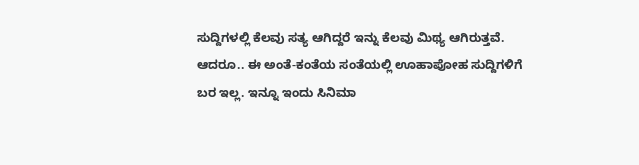ಸುದ್ದಿಗಳಲ್ಲಿ ಕೆಲವು ಸತ್ಯ ಆಗಿದ್ದರೆ ಇನ್ನು ಕೆಲವು ಮಿಥ್ಯ ಆಗಿರುತ್ತವೆ. ಆದರೂ.. ಈ ಅಂತೆ-ಕಂತೆಯ ಸಂತೆಯಲ್ಲಿ ಊಹಾಪೋಹ ಸುದ್ದಿಗಳಿಗೆ ಬರ ಇಲ್ಲ. ಇನ್ನೂ ಇಂದು ಸಿನಿಮಾ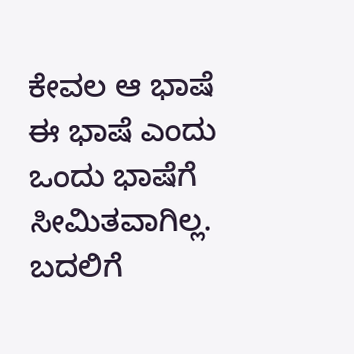ಕೇವಲ ಆ ಭಾಷೆ ಈ ಭಾಷೆ ಎಂದು ಒಂದು ಭಾಷೆಗೆ ಸೀಮಿತವಾಗಿಲ್ಲ.
ಬದಲಿಗೆ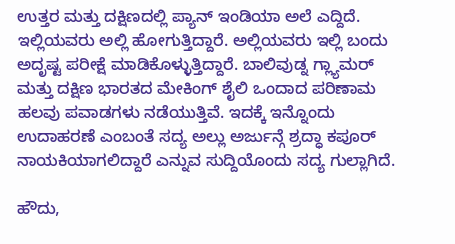ಉತ್ತರ ಮತ್ತು ದಕ್ಷಿಣದಲ್ಲಿ ಪ್ಯಾನ್ ಇಂಡಿಯಾ ಅಲೆ ಎದ್ದಿದೆ. ಇಲ್ಲಿಯವರು ಅಲ್ಲಿ ಹೋಗುತ್ತಿದ್ದಾರೆ. ಅಲ್ಲಿಯವರು ಇಲ್ಲಿ ಬಂದು ಅದೃಷ್ಟ ಪರೀಕ್ಷೆ ಮಾಡಿಕೊಳ್ಳುತ್ತಿದ್ದಾರೆ. ಬಾಲಿವುಡ್ನ ಗ್ಲ್ಯಾಮರ್ ಮತ್ತು ದಕ್ಷಿಣ ಭಾರತದ ಮೇಕಿಂಗ್ ಶೈಲಿ ಒಂದಾದ ಪರಿಣಾಮ ಹಲವು ಪವಾಡಗಳು ನಡೆಯುತ್ತಿವೆ. ಇದಕ್ಕೆ ಇನ್ನೊಂದು ಉದಾಹರಣೆ ಎಂಬಂತೆ ಸದ್ಯ ಅಲ್ಲು ಅರ್ಜುನ್ಗೆ ಶ್ರದ್ಧಾ ಕಪೂರ್ ನಾಯಕಿಯಾಗಲಿದ್ದಾರೆ ಎನ್ನುವ ಸುದ್ದಿಯೊಂದು ಸದ್ಯ ಗುಲ್ಲಾಗಿದೆ.

ಹೌದು,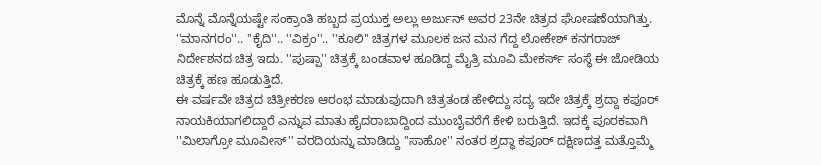ಮೊನ್ನೆ ಮೊನ್ನೆಯಷ್ಟೇ ಸಂಕ್ರಾಂತಿ ಹಬ್ಬದ ಪ್ರಯುಕ್ತ ಅಲ್ಲು ಅರ್ಜುನ್ ಅವರ 23ನೇ ಚಿತ್ರದ ಘೋಷಣೆಯಾಗಿತ್ತು. ''ಮಾನಗರಂ''.. ''ಕೈದಿ''.. ''ವಿಕ್ರಂ''.. ''ಕೂಲಿ'' ಚಿತ್ರಗಳ ಮೂಲಕ ಜನ ಮನ ಗೆದ್ದ ಲೋಕೇಶ್ ಕನಗರಾಜ್ ನಿರ್ದೇಶನದ ಚಿತ್ರ ಇದು. ''ಪುಷ್ಪಾ'' ಚಿತ್ರಕ್ಕೆ ಬಂಡವಾಳ ಹೂಡಿದ್ದ ಮೈತ್ರಿ ಮೂವಿ ಮೇಕರ್ಸ್ ಸಂಸ್ಥೆ ಈ ಜೋಡಿಯ ಚಿತ್ರಕ್ಕೆ ಹಣ ಹೂಡುತ್ತಿದೆ.
ಈ ವರ್ಷವೇ ಚಿತ್ರದ ಚಿತ್ರೀಕರಣ ಆರಂಭ ಮಾಡುವುದಾಗಿ ಚಿತ್ರತಂಡ ಹೇಳಿದ್ದು ಸದ್ಯ ಇದೇ ಚಿತ್ರಕ್ಕೆ ಶ್ರದ್ದಾ ಕಪೂರ್ ನಾಯಕಿಯಾಗಲಿದ್ದಾರೆ ಎನ್ನುವ ಮಾತು ಹೈದರಾಬಾದ್ದಿಂದ ಮುಂಬೈವರೆಗೆ ಕೇಳಿ ಬರುತ್ತಿದೆ. ಇದಕ್ಕೆ ಪೂರಕವಾಗಿ ''ಮಿಲಾಗ್ರೋ ಮೂವೀಸ್'' ವರದಿಯನ್ನು ಮಾಡಿದ್ದು ''ಸಾಹೋ'' ನಂತರ ಶ್ರದ್ಧಾ ಕಪೂರ್ ದಕ್ಷಿಣದತ್ತ ಮತ್ತೊಮ್ಮೆ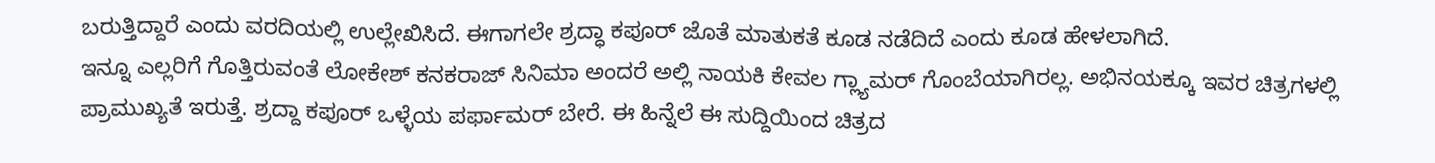ಬರುತ್ತಿದ್ದಾರೆ ಎಂದು ವರದಿಯಲ್ಲಿ ಉಲ್ಲೇಖಿಸಿದೆ. ಈಗಾಗಲೇ ಶ್ರದ್ಧಾ ಕಪೂರ್ ಜೊತೆ ಮಾತುಕತೆ ಕೂಡ ನಡೆದಿದೆ ಎಂದು ಕೂಡ ಹೇಳಲಾಗಿದೆ.
ಇನ್ನೂ ಎಲ್ಲರಿಗೆ ಗೊತ್ತಿರುವಂತೆ ಲೋಕೇಶ್ ಕನಕರಾಜ್ ಸಿನಿಮಾ ಅಂದರೆ ಅಲ್ಲಿ ನಾಯಕಿ ಕೇವಲ ಗ್ಲ್ಯಾಮರ್ ಗೊಂಬೆಯಾಗಿರಲ್ಲ. ಅಭಿನಯಕ್ಕೂ ಇವರ ಚಿತ್ರಗಳಲ್ಲಿ ಪ್ರಾಮುಖ್ಯತೆ ಇರುತ್ತೆ. ಶ್ರದ್ದಾ ಕಪೂರ್ ಒಳ್ಳೆಯ ಪರ್ಫಾಮರ್ ಬೇರೆ. ಈ ಹಿನ್ನೆಲೆ ಈ ಸುದ್ದಿಯಿಂದ ಚಿತ್ರದ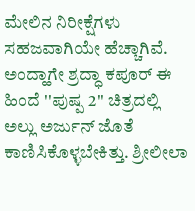ಮೇಲಿನ ನಿರೀಕ್ಷೆಗಳು ಸಹಜವಾಗಿಯೇ ಹೆಚ್ಚಾಗಿವೆ.
ಅಂದ್ಹಾಗೇ ಶ್ರದ್ಧಾ ಕಪೂರ್ ಈ ಹಿಂದೆ ''ಪುಷ್ಪ 2'' ಚಿತ್ರದಲ್ಲಿ ಅಲ್ಲು ಅರ್ಜುನ್ ಜೊತೆ ಕಾಣಿಸಿಕೊಳ್ಳಬೇಕಿತ್ತು. ಶ್ರೀಲೀಲಾ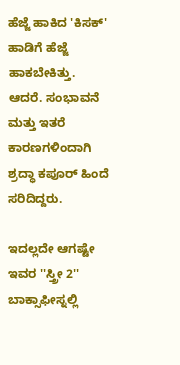ಹೆಜ್ಜೆ ಹಾಕಿದ 'ಕಿಸಕ್' ಹಾಡಿಗೆ ಹೆಜ್ಜೆ ಹಾಕಬೇಕಿತ್ತು. ಆದರೆ. ಸಂಭಾವನೆ ಮತ್ತು ಇತರೆ ಕಾರಣಗಳಿಂದಾಗಿ ಶ್ರದ್ಧಾ ಕಪೂರ್ ಹಿಂದೆ ಸರಿದಿದ್ದರು.

ಇದಲ್ಲದೇ ಆಗಷ್ಟೇ ಇವರ ''ಸ್ತ್ರೀ 2'' ಬಾಕ್ಸಾಫೀಸ್ನಲ್ಲಿ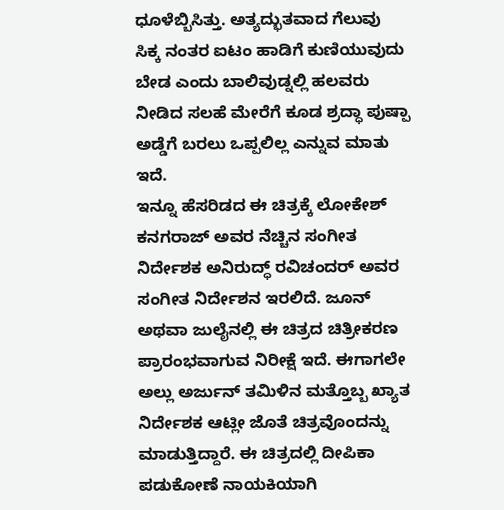ಧೂಳೆಬ್ಬಿಸಿತ್ತು. ಅತ್ಯದ್ಭುತವಾದ ಗೆಲುವು ಸಿಕ್ಕ ನಂತರ ಐಟಂ ಹಾಡಿಗೆ ಕುಣಿಯುವುದು ಬೇಡ ಎಂದು ಬಾಲಿವುಡ್ನಲ್ಲಿ ಹಲವರು ನೀಡಿದ ಸಲಹೆ ಮೇರೆಗೆ ಕೂಡ ಶ್ರದ್ಧಾ ಪುಷ್ಪಾ ಅಡ್ಡೆಗೆ ಬರಲು ಒಪ್ಪಲಿಲ್ಲ ಎನ್ನುವ ಮಾತು ಇದೆ.
ಇನ್ನೂ ಹೆಸರಿಡದ ಈ ಚಿತ್ರಕ್ಕೆ ಲೋಕೇಶ್ ಕನಗರಾಜ್ ಅವರ ನೆಚ್ಚಿನ ಸಂಗೀತ ನಿರ್ದೇಶಕ ಅನಿರುದ್ಧ್ ರವಿಚಂದರ್ ಅವರ ಸಂಗೀತ ನಿರ್ದೇಶನ ಇರಲಿದೆ. ಜೂನ್ ಅಥವಾ ಜುಲೈನಲ್ಲಿ ಈ ಚಿತ್ರದ ಚಿತ್ರೀಕರಣ ಪ್ರಾರಂಭವಾಗುವ ನಿರೀಕ್ಷೆ ಇದೆ. ಈಗಾಗಲೇ ಅಲ್ಲು ಅರ್ಜುನ್ ತಮಿಳಿನ ಮತ್ತೊಬ್ಬ ಖ್ಯಾತ ನಿರ್ದೇಶಕ ಆಟ್ಲೀ ಜೊತೆ ಚಿತ್ರವೊಂದನ್ನು ಮಾಡುತ್ತಿದ್ದಾರೆ. ಈ ಚಿತ್ರದಲ್ಲಿ ದೀಪಿಕಾ ಪಡುಕೋಣೆ ನಾಯಕಿಯಾಗಿ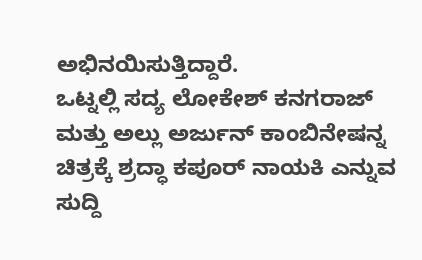ಅಭಿನಯಿಸುತ್ತಿದ್ದಾರೆ.
ಒಟ್ನಲ್ಲಿ ಸದ್ಯ ಲೋಕೇಶ್ ಕನಗರಾಜ್ ಮತ್ತು ಅಲ್ಲು ಅರ್ಜುನ್ ಕಾಂಬಿನೇಷನ್ನ ಚಿತ್ರಕ್ಕೆ ಶ್ರದ್ಧಾ ಕಪೂರ್ ನಾಯಕಿ ಎನ್ನುವ ಸುದ್ದಿ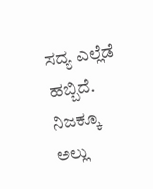ಸದ್ಯ ಎಲ್ಲೆಡೆ ಹಬ್ಬಿದೆ. ನಿಜಕ್ಕೂ ಅಲ್ಲು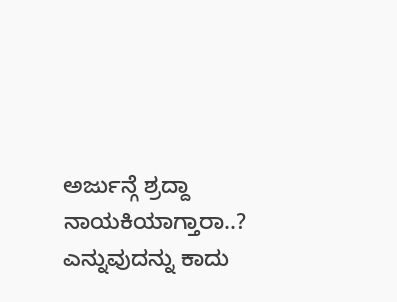ಅರ್ಜುನ್ಗೆ ಶ್ರದ್ದಾ ನಾಯಕಿಯಾಗ್ತಾರಾ..? ಎನ್ನುವುದನ್ನು ಕಾದು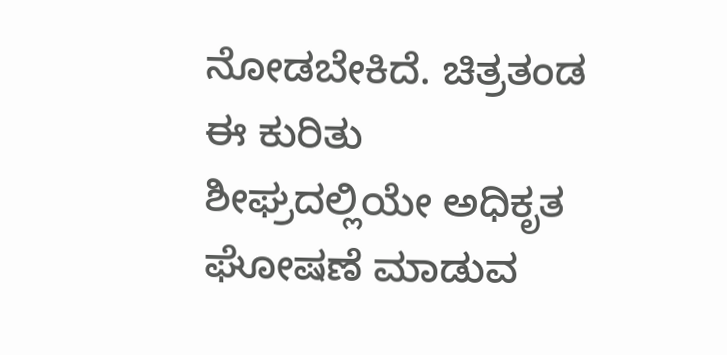ನೋಡಬೇಕಿದೆ. ಚಿತ್ರತಂಡ ಈ ಕುರಿತು ಶೀಘ್ರದಲ್ಲಿಯೇ ಅಧಿಕೃತ ಘೋಷಣೆ ಮಾಡುವ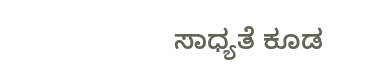ಸಾಧ್ಯತೆ ಕೂಡ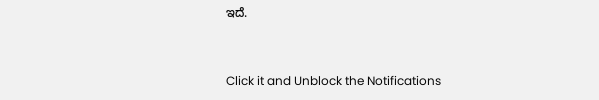ಇದೆ.


Click it and Unblock the Notifications